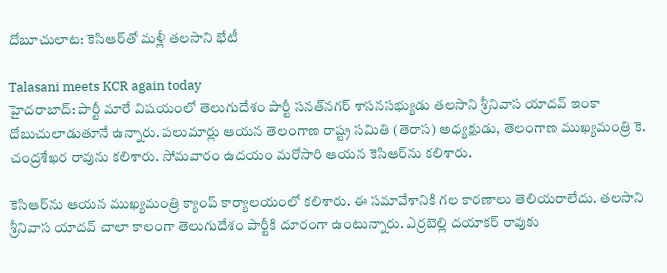దోబూచులాట: కెసిఆర్‌తో మళ్లీ తలసాని భేటీ

Talasani meets KCR again today
హైదరాబాద్: పార్టీ మారే విషయంలో తెలుగుదేశం పార్టీ సనత్‌నగర్ శాసనసభ్యుడు తలసాని శ్రీనివాస యాదవ్ ఇంకా దోబుచులాడుతూనే ఉన్నారు. పలుమార్లు ఆయన తెలంగాణ రాష్ట్ర సమితి (తెరాస) అధ్యక్షుడు, తెలంగాణ ముఖ్యమంత్రి కె. చంద్రశేఖర రావును కలిశారు. సోమవారం ఉదయం మరోసారి ఆయన కెసిఆర్‌ను కలిశారు.

కెసిఆర్‌ను ఆయన ముఖ్యమంత్రి క్యాంప్ కార్యాలయంలో కలిశారు. ఈ సమావేశానికి గల కారణాలు తెలియరాలేదు. తలసాని శ్రీనివాస యాదవ్ చాలా కాలంగా తెలుగుదేశం పార్టీకి దూరంగా ఉంటున్నారు. ఎర్రబెల్లి దయాకర్ రావుకు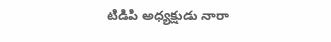టిడిపి అధ్యక్షుడు నారా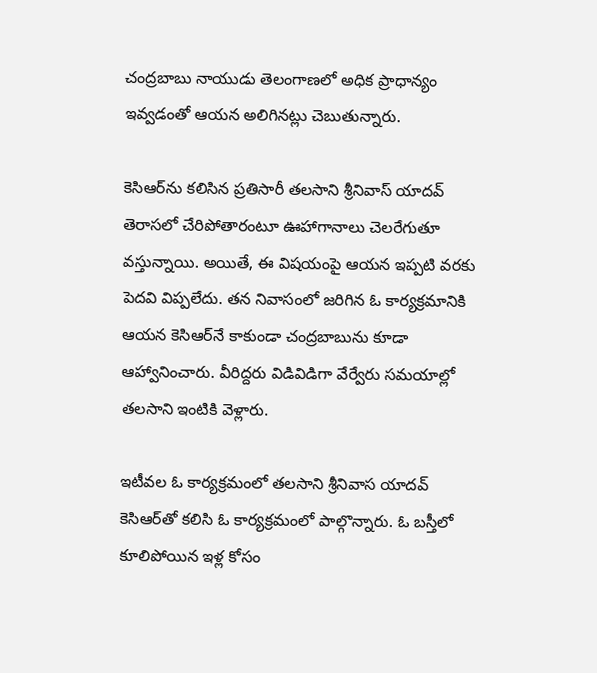చంద్రబాబు నాయుడు తెలంగాణలో అధిక ప్రాధాన్యం ఇవ్వడంతో ఆయన అలిగినట్లు చెబుతున్నారు.

కెసిఆర్‌ను కలిసిన ప్రతిసారీ తలసాని శ్రీనివాస్ యాదవ్ తెరాసలో చేరిపోతారంటూ ఊహాగానాలు చెలరేగుతూ వస్తున్నాయి. అయితే, ఈ విషయంపై ఆయన ఇప్పటి వరకు పెదవి విప్పలేదు. తన నివాసంలో జరిగిన ఓ కార్యక్రమానికి ఆయన కెసిఆర్‌నే కాకుండా చంద్రబాబును కూడా ఆహ్వానించారు. వీరిద్దరు విడివిడిగా వేర్వేరు సమయాల్లో తలసాని ఇంటికి వెళ్లారు.

ఇటీవల ఓ కార్యక్రమంలో తలసాని శ్రీనివాస యాదవ్ కెసిఆర్‌తో కలిసి ఓ కార్యక్రమంలో పాల్గొన్నారు. ఓ బస్తీలో కూలిపోయిన ఇళ్ల కోసం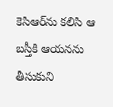కెసిఆర్‌ను కలిసి ఆ బస్తీకి ఆయనను తీసుకుని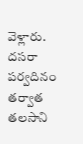వెళ్లారు. దసరా పర్వదినం తర్వాత తలసాని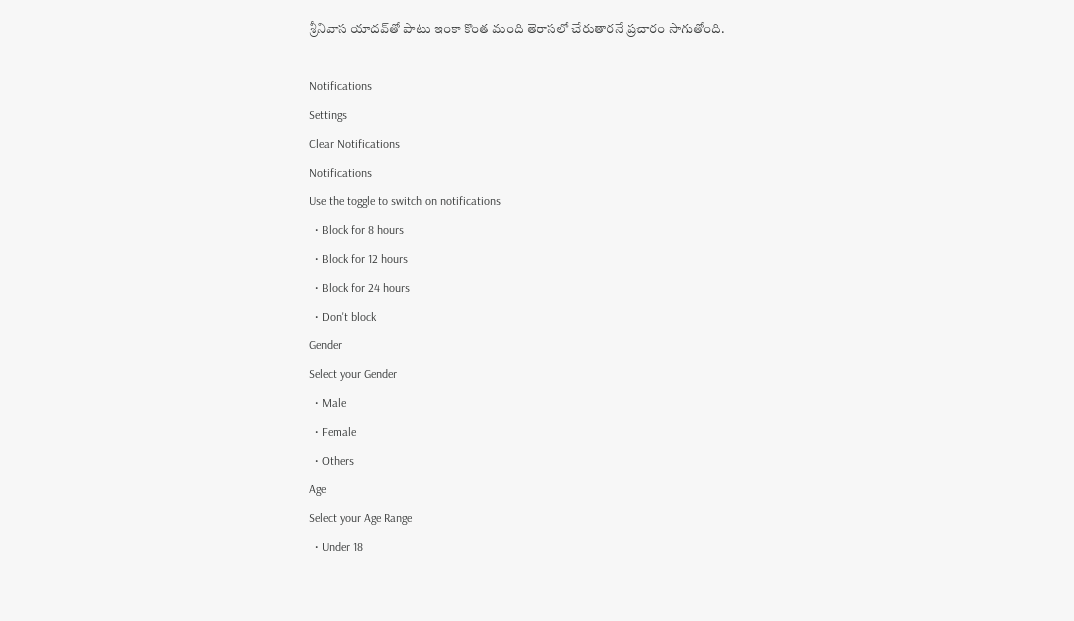శ్రీనివాస యాదవ్‌తో పాటు ఇంకా కొంత మంది తెరాసలో చేరుతారనే ప్రచారం సాగుతోంది.

Notifications
Settings
Clear Notifications
Notifications
Use the toggle to switch on notifications
  • Block for 8 hours
  • Block for 12 hours
  • Block for 24 hours
  • Don't block
Gender
Select your Gender
  • Male
  • Female
  • Others
Age
Select your Age Range
  • Under 18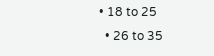• 18 to 25
  • 26 to 35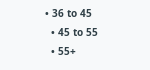• 36 to 45
  • 45 to 55
  • 55+